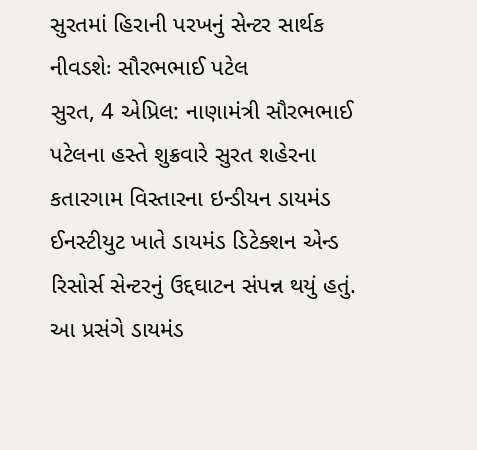સુરતમાં હિરાની પરખનું સેન્ટર સાર્થક નીવડશેઃ સૌરભભાઈ પટેલ
સુરત, 4 એપ્રિલ: નાણામંત્રી સૌરભભાઈ પટેલના હસ્તે શુક્રવારે સુરત શહેરના કતારગામ વિસ્તારના ઇન્ડીયન ડાયમંડ ઈનસ્ટીયુટ ખાતે ડાયમંડ ડિટેક્શન એન્ડ રિસોર્સ સેન્ટરનું ઉદ્દઘાટન સંપન્ન થયું હતું.
આ પ્રસંગે ડાયમંડ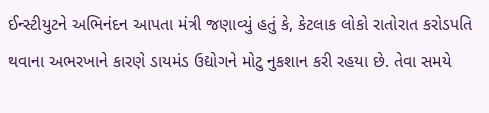ઈન્સ્ટીયુટને અભિનંદન આપતા મંત્રી જણાવ્યું હતું કે, કેટલાક લોકો રાતોરાત કરોડપતિ થવાના અભરખાને કારણે ડાયમંડ ઉદ્યોગને મોટુ નુકશાન કરી રહયા છે. તેવા સમયે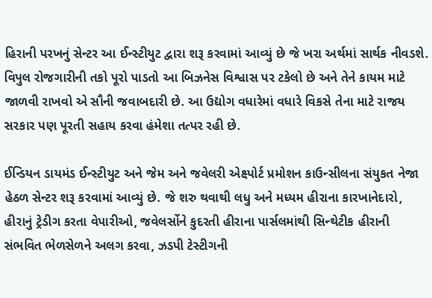હિરાની પરખનું સેન્ટર આ ઈન્સ્ટીયુટ દ્વારા શરૂ કરવામાં આવ્યું છે જે ખરા અર્થમાં સાર્થક નીવડશે. વિપુલ રોજગારીની તકો પૂરો પાડતો આ બિઝનેસ વિશ્વાસ પર ટકેલો છે અને તેને કાયમ માટે જાળવી રાખવો એ સૌની જવાબદારી છે. આ ઉદ્યોગ વધારેમાં વધારે વિકસે તેના માટે રાજય સરકાર પણ પૂરતી સહાય કરવા હંમેશા તત્પર રહી છે.

ઈન્ડિયન ડાયમંડ ઈન્સ્ટીયુટ અને જેમ અને જવેલરી એક્ષ્પોર્ટ પ્રમોશન કાઉન્સીલના સંયુકત નેજા હેઠળ સેન્ટર શરૂ કરવામાં આવ્યું છે. જે શરુ થવાથી લધુ અને મધ્યમ હીરાના કારખાનેદારો, હીરાનું ટ્રેડીગ કરતા વેપારીઓ, જવેલર્સોને કુદરતી હીરાના પાર્સલમાંથી સિન્થેટીક હીરાની સંભવિત ભેળસેળને અલગ કરવા, ઝડપી ટેસ્ટીગની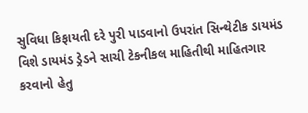સુવિધા કિફાયતી દરે પુરી પાડવાનો ઉપરાંત સિન્થેટીક ડાયમંડ વિશે ડાયમંડ ડ્રેડને સાચી ટેકનીકલ માહિતીથી માહિતગાર કરવાનો હેતુ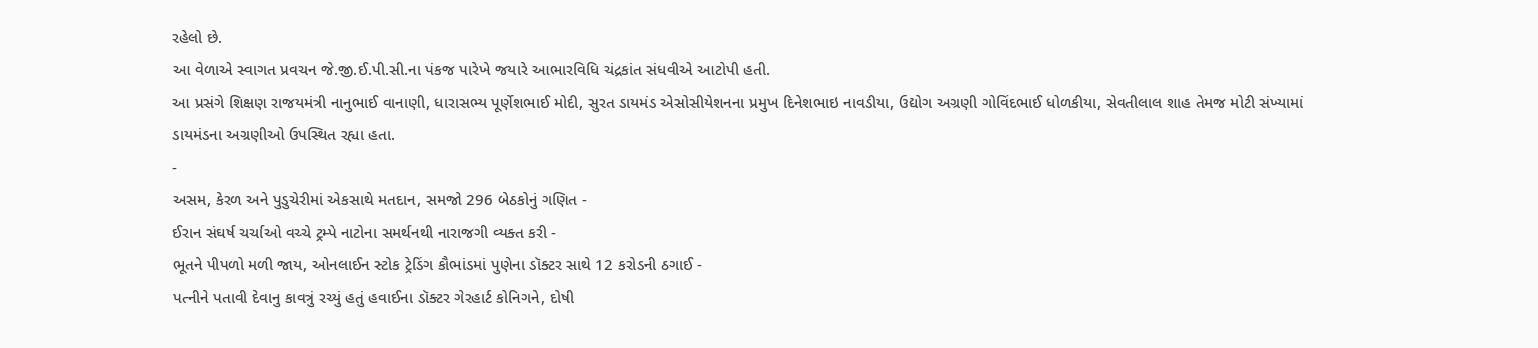રહેલો છે.
આ વેળાએ સ્વાગત પ્રવચન જે.જી.ઈ.પી.સી.ના પંકજ પારેખે જયારે આભારવિધિ ચંદ્રકાંત સંધવીએ આટોપી હતી.
આ પ્રસંગે શિક્ષણ રાજયમંત્રી નાનુભાઈ વાનાણી, ધારાસભ્ય પૂર્ણેશભાઈ મોદી, સુરત ડાયમંડ એસોસીયેશનના પ્રમુખ દિનેશભાઇ નાવડીયા, ઉદ્યોગ અગ્રણી ગોવિંદભાઈ ધોળકીયા, સેવતીલાલ શાહ તેમજ મોટી સંખ્યામાં ડાયમંડના અગ્રણીઓ ઉપસ્થિત રહ્યા હતા.
-
અસમ, કેરળ અને પુડુચેરીમાં એકસાથે મતદાન, સમજો 296 બેઠકોનું ગણિત -
ઈરાન સંઘર્ષ ચર્ચાઓ વચ્ચે ટ્રમ્પે નાટોના સમર્થનથી નારાજગી વ્યક્ત કરી -
ભૂતને પીપળો મળી જાય, ઓનલાઈન સ્ટોક ટ્રેડિંગ કૌભાંડમાં પુણેના ડૉક્ટર સાથે 12 કરોડની ઠગાઈ -
પત્નીને પતાવી દેવાનુ કાવત્રું રચ્યું હતું હવાઈના ડૉક્ટર ગેરહાર્ટ કોનિગને, દોષી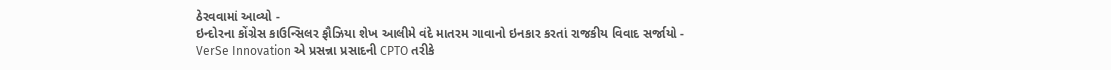ઠેરવવામાં આવ્યો -
ઇન્દોરના કોંગ્રેસ કાઉન્સિલર ફૌઝિયા શેખ આલીમે વંદે માતરમ ગાવાનો ઇનકાર કરતાં રાજકીય વિવાદ સર્જાયો -
VerSe Innovation એ પ્રસન્ના પ્રસાદની CPTO તરીકે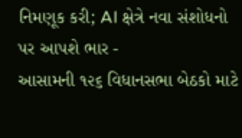નિમણૂક કરી; AI ક્ષેત્રે નવા સંશોધનો પર આપશે ભાર -
આસામની ૧૨૬ વિધાનસભા બેઠકો માટે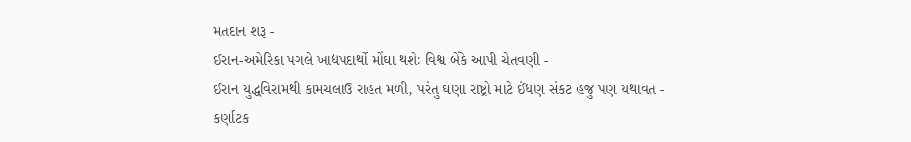મતદાન શરૂ -
ઈરાન-અમેરિકા પગલે ખાદ્યપદાર્થો મોંઘા થશેઃ વિશ્વ બેંકે આપી ચેતવણી -
ઈરાન યુદ્ધવિરામથી કામચલાઉ રાહત મળી, પરંતુ ઘણા રાષ્ટ્રો માટે ઈંધણ સંકટ હજુ પણ યથાવત -
કર્ણાટક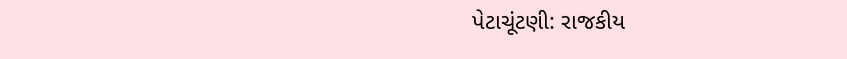પેટાચૂંટણી: રાજકીય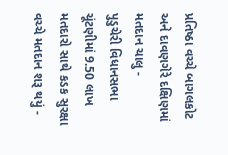પ્રતિષ્ઠા વચ્ચે બાગલકોટ અને દાવણગેરે દક્ષિણમાં મતદાન ચાલુ -
પુડુચેરી વિધાનસભા ચૂંટણીમાં 9.50 લાખ મતદારો સાથે કડક સુરક્ષા વચ્ચે મતદાન શરૂ થયું -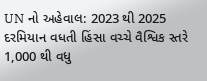UN નો અહેવાલ: 2023 થી 2025 દરમિયાન વધતી હિંસા વચ્ચે વૈશ્વિક સ્તરે 1,000 થી વધુ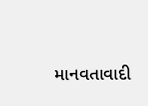માનવતાવાદી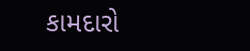કામદારો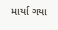માર્યા ગયા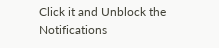Click it and Unblock the Notifications